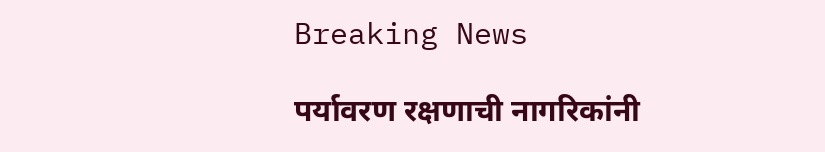Breaking News

पर्यावरण रक्षणाची नागरिकांनी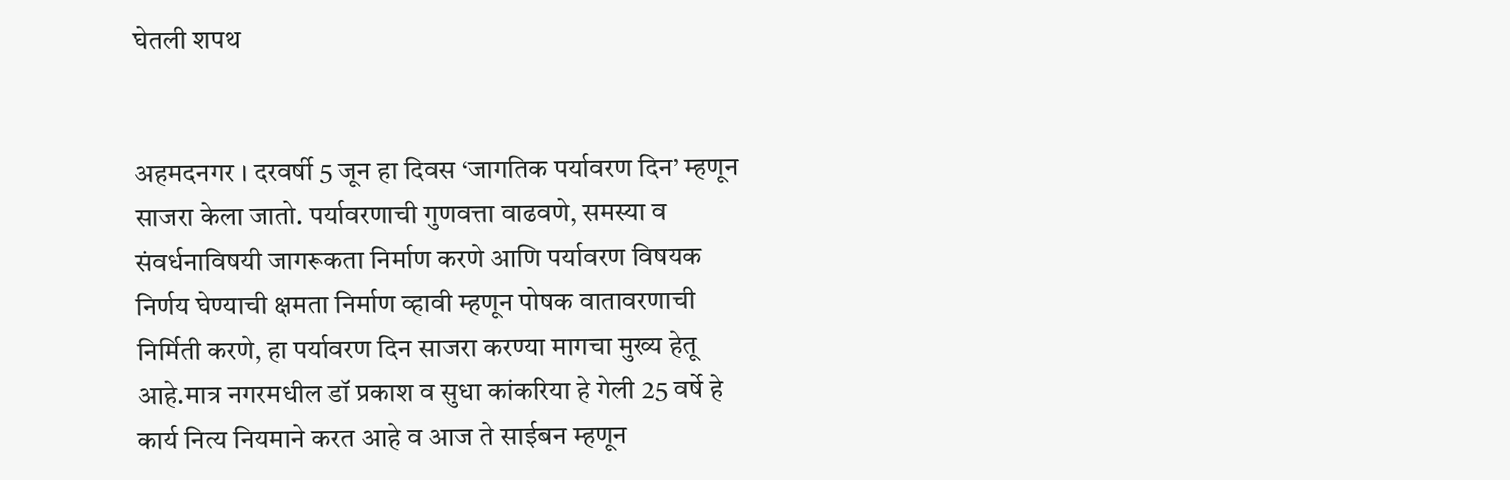घेतली शपथ


अहमदनगर । दरवर्षी 5 जून हा दिवस ‘जागतिक पर्यावरण दिन’ म्हणून साजरा केला जातो. पर्यावरणाची गुणवत्ता वाढवणे, समस्या व संवर्धनाविषयी जागरूकता निर्माण करणे आणि पर्यावरण विषयक निर्णय घेण्याची क्षमता निर्माण व्हावी म्हणून पोषक वातावरणाची निर्मिती करणे, हा पर्यावरण दिन साजरा करण्या मागचा मुख्य हेतू आहे.मात्र नगरमधील डॉ प्रकाश व सुधा कांकरिया हे गेली 25 वर्षे हे कार्य नित्य नियमाने करत आहे व आज ते साईबन म्हणून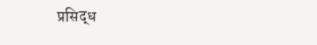प्रसिद्ध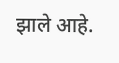झाले आहे.